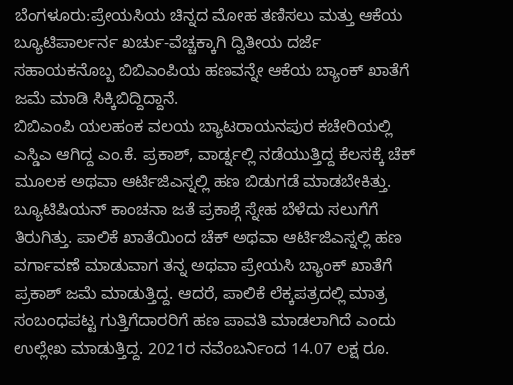ಬೆಂಗಳೂರು:ಪ್ರೇಯಸಿಯ ಚಿನ್ನದ ಮೋಹ ತಣಿಸಲು ಮತ್ತು ಆಕೆಯ ಬ್ಯೂಟಿಪಾರ್ಲರ್ನ ಖರ್ಚು-ವೆಚ್ಚಕ್ಕಾಗಿ ದ್ವಿತೀಯ ದರ್ಜೆ ಸಹಾಯಕನೊಬ್ಬ ಬಿಬಿಎಂಪಿಯ ಹಣವನ್ನೇ ಆಕೆಯ ಬ್ಯಾಂಕ್ ಖಾತೆಗೆ ಜಮೆ ಮಾಡಿ ಸಿಕ್ಕಿಬಿದ್ದಿದ್ದಾನೆ.
ಬಿಬಿಎಂಪಿ ಯಲಹಂಕ ವಲಯ ಬ್ಯಾಟರಾಯನಪುರ ಕಚೇರಿಯಲ್ಲಿ ಎಸ್ಡಿಎ ಆಗಿದ್ದ ಎಂ.ಕೆ. ಪ್ರಕಾಶ್, ವಾರ್ಡ್ನಲ್ಲಿ ನಡೆಯುತ್ತಿದ್ದ ಕೆಲಸಕ್ಕೆ ಚೆಕ್ ಮೂಲಕ ಅಥವಾ ಆರ್ಟಿಜಿಎಸ್ನಲ್ಲಿ ಹಣ ಬಿಡುಗಡೆ ಮಾಡಬೇಕಿತ್ತು. ಬ್ಯೂಟಿಷಿಯನ್ ಕಾಂಚನಾ ಜತೆ ಪ್ರಕಾಶ್ಗೆ ಸ್ನೇಹ ಬೆಳೆದು ಸಲುಗೆಗೆ ತಿರುಗಿತ್ತು. ಪಾಲಿಕೆ ಖಾತೆಯಿಂದ ಚೆಕ್ ಅಥವಾ ಆರ್ಟಿಜಿಎಸ್ನಲ್ಲಿ ಹಣ ವರ್ಗಾವಣೆ ಮಾಡುವಾಗ ತನ್ನ ಅಥವಾ ಪ್ರೇಯಸಿ ಬ್ಯಾಂಕ್ ಖಾತೆಗೆ ಪ್ರಕಾಶ್ ಜಮೆ ಮಾಡುತ್ತಿದ್ದ. ಆದರೆ, ಪಾಲಿಕೆ ಲೆಕ್ಕಪತ್ರದಲ್ಲಿ ಮಾತ್ರ ಸಂಬಂಧಪಟ್ಟ ಗುತ್ತಿಗೆದಾರರಿಗೆ ಹಣ ಪಾವತಿ ಮಾಡಲಾಗಿದೆ ಎಂದು ಉಲ್ಲೇಖ ಮಾಡುತ್ತಿದ್ದ. 2021ರ ನವೆಂಬರ್ನಿಂದ 14.07 ಲಕ್ಷ ರೂ.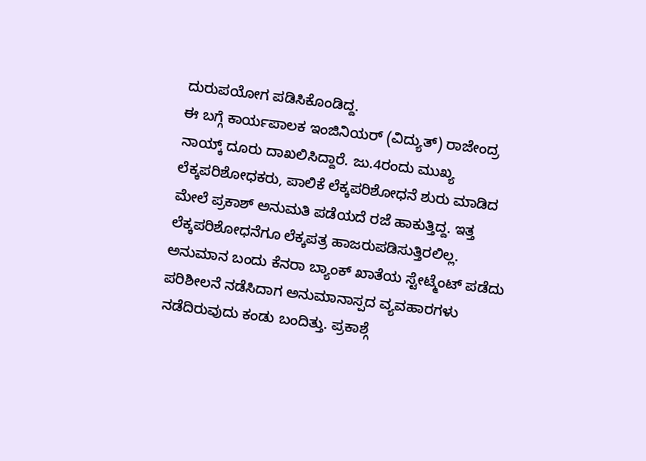ದುರುಪಯೋಗ ಪಡಿಸಿಕೊಂಡಿದ್ದ.
ಈ ಬಗ್ಗೆ ಕಾರ್ಯಪಾಲಕ ಇಂಜಿನಿಯರ್ (ವಿದ್ಯುತ್) ರಾಜೇಂದ್ರ ನಾಯ್ಕ್ ದೂರು ದಾಖಲಿಸಿದ್ದಾರೆ. ಜು.4ರಂದು ಮುಖ್ಯ ಲೆಕ್ಕಪರಿಶೋಧಕರು, ಪಾಲಿಕೆ ಲೆಕ್ಕಪರಿಶೋಧನೆ ಶುರು ಮಾಡಿದ ಮೇಲೆ ಪ್ರಕಾಶ್ ಅನುಮತಿ ಪಡೆಯದೆ ರಜೆ ಹಾಕುತ್ತಿದ್ದ. ಇತ್ತ ಲೆಕ್ಕಪರಿಶೋಧನೆಗೂ ಲೆಕ್ಕಪತ್ರ ಹಾಜರುಪಡಿಸುತ್ತಿರಲಿಲ್ಲ. ಅನುಮಾನ ಬಂದು ಕೆನರಾ ಬ್ಯಾಂಕ್ ಖಾತೆಯ ಸ್ಟೇಟ್ಮೆಂಟ್ ಪಡೆದು ಪರಿಶೀಲನೆ ನಡೆಸಿದಾಗ ಅನುಮಾನಾಸ್ಪದ ವ್ಯವಹಾರಗಳು ನಡೆದಿರುವುದು ಕಂಡು ಬಂದಿತ್ತು. ಪ್ರಕಾಶ್ಗೆ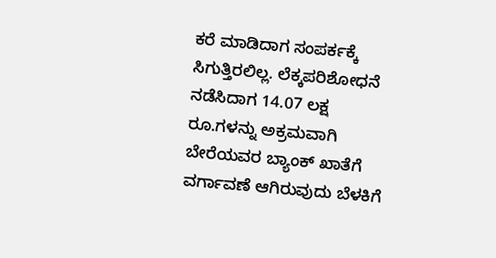ಕರೆ ಮಾಡಿದಾಗ ಸಂಪರ್ಕಕ್ಕೆ ಸಿಗುತ್ತಿರಲಿಲ್ಲ. ಲೆಕ್ಕಪರಿಶೋಧನೆ ನಡೆಸಿದಾಗ 14.07 ಲಕ್ಷ ರೂ.ಗಳನ್ನು ಅಕ್ರಮವಾಗಿ ಬೇರೆಯವರ ಬ್ಯಾಂಕ್ ಖಾತೆಗೆ ವರ್ಗಾವಣೆ ಆಗಿರುವುದು ಬೆಳಕಿಗೆ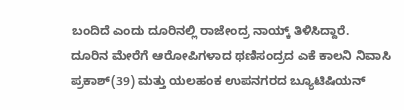ಬಂದಿದೆ ಎಂದು ದೂರಿನಲ್ಲಿ ರಾಜೇಂದ್ರ ನಾಯ್ಕ್ ತಿಳಿಸಿದ್ದಾರೆ.
ದೂರಿನ ಮೇರೆಗೆ ಆರೋಪಿಗಳಾದ ಥಣಿಸಂದ್ರದ ಎಕೆ ಕಾಲನಿ ನಿವಾಸಿ ಪ್ರಕಾಶ್(39) ಮತ್ತು ಯಲಹಂಕ ಉಪನಗರದ ಬ್ಯೂಟಿಷಿಯನ್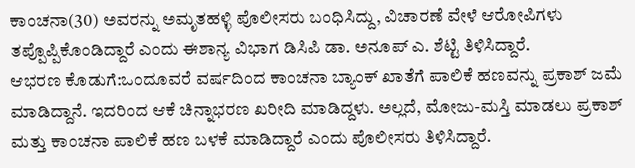ಕಾಂಚನಾ(30) ಅವರನ್ನು ಅಮೃತಹಳ್ಳಿ ಪೊಲೀಸರು ಬಂಧಿಸಿದ್ದು, ವಿಚಾರಣೆ ವೇಳೆ ಆರೋಪಿಗಳು ತಪ್ಪೊಪ್ಪಿಕೊಂಡಿದ್ದಾರೆ ಎಂದು ಈಶಾನ್ಯ ವಿಭಾಗ ಡಿಸಿಪಿ ಡಾ. ಅನೂಪ್ ಎ. ಶೆಟ್ಟಿ ತಿಳಿಸಿದ್ದಾರೆ.
ಆಭರಣ ಕೊಡುಗೆ:ಒಂದೂವರೆ ವರ್ಷದಿಂದ ಕಾಂಚನಾ ಬ್ಯಾಂಕ್ ಖಾತೆಗೆ ಪಾಲಿಕೆ ಹಣವನ್ನು ಪ್ರಕಾಶ್ ಜಮೆ ಮಾಡಿದ್ದಾನೆ. ಇದರಿಂದ ಆಕೆ ಚಿನ್ನಾಭರಣ ಖರೀದಿ ಮಾಡಿದ್ದಳು. ಅಲ್ಲದೆ, ಮೋಜು-ಮಸ್ತಿ ಮಾಡಲು ಪ್ರಕಾಶ್ ಮತ್ತು ಕಾಂಚನಾ ಪಾಲಿಕೆ ಹಣ ಬಳಕೆ ಮಾಡಿದ್ದಾರೆ ಎಂದು ಪೊಲೀಸರು ತಿಳಿಸಿದ್ದಾರೆ.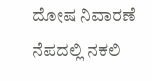ದೋಷ ನಿವಾರಣೆ ನೆಪದಲ್ಲಿ ನಕಲಿ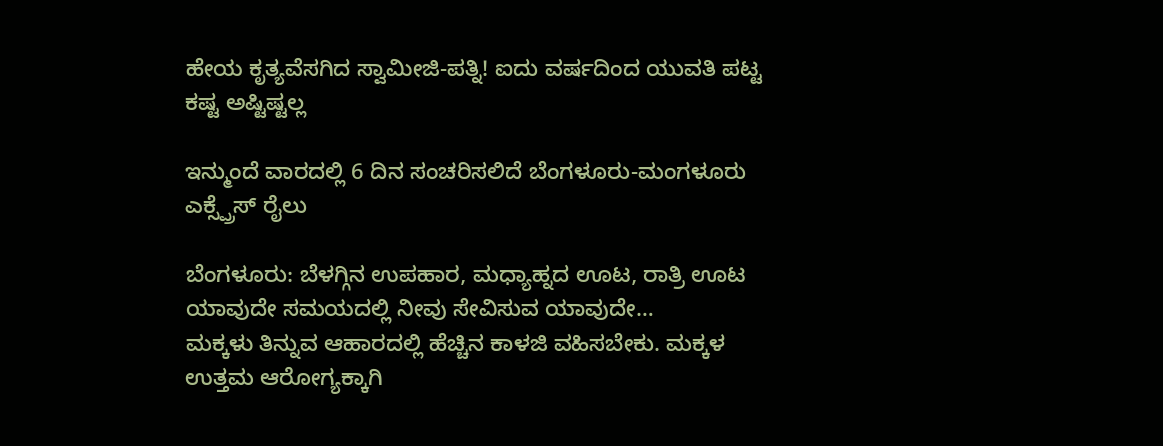ಹೇಯ ಕೃತ್ಯವೆಸಗಿದ ಸ್ವಾಮೀಜಿ-ಪತ್ನಿ! ಐದು ವರ್ಷದಿಂದ ಯುವತಿ ಪಟ್ಟ ಕಷ್ಟ ಅಷ್ಟಿಷ್ಟಲ್ಲ

ಇನ್ಮುಂದೆ ವಾರದಲ್ಲಿ 6 ದಿನ ಸಂಚರಿಸಲಿದೆ ಬೆಂಗಳೂರು-ಮಂಗಳೂರು ಎಕ್ಸ್ಪ್ರೆಸ್ ರೈಲು

ಬೆಂಗಳೂರು: ಬೆಳಗ್ಗಿನ ಉಪಹಾರ, ಮಧ್ಯಾಹ್ನದ ಊಟ, ರಾತ್ರಿ ಊಟ ಯಾವುದೇ ಸಮಯದಲ್ಲಿ ನೀವು ಸೇವಿಸುವ ಯಾವುದೇ…
ಮಕ್ಕಳು ತಿನ್ನುವ ಆಹಾರದಲ್ಲಿ ಹೆಚ್ಚಿನ ಕಾಳಜಿ ವಹಿಸಬೇಕು. ಮಕ್ಕಳ ಉತ್ತಮ ಆರೋಗ್ಯಕ್ಕಾಗಿ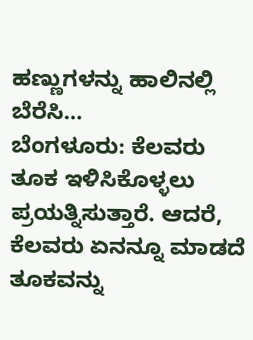ಹಣ್ಣುಗಳನ್ನು ಹಾಲಿನಲ್ಲಿ ಬೆರೆಸಿ…
ಬೆಂಗಳೂರು: ಕೆಲವರು ತೂಕ ಇಳಿಸಿಕೊಳ್ಳಲು ಪ್ರಯತ್ನಿಸುತ್ತಾರೆ. ಆದರೆ, ಕೆಲವರು ಏನನ್ನೂ ಮಾಡದೆ ತೂಕವನ್ನು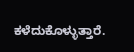ಕಳೆದುಕೊಳ್ಳುತ್ತಾರೆ.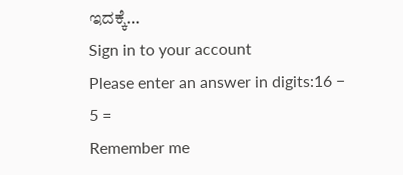ಇದಕ್ಕೆ…
Sign in to your account
Please enter an answer in digits:16 − 5 =
Remember me